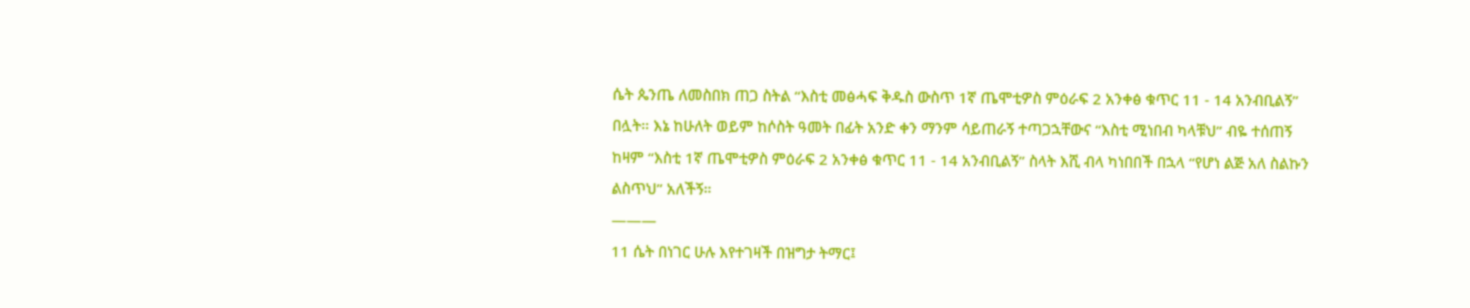ሴት ጴንጤ ለመስበክ ጠጋ ስትል “እስቲ መፅሓፍ ቅዱስ ውስጥ 1ኛ ጤሞቲዎስ ምዕራፍ 2 አንቀፅ ቁጥር 11 - 14 አንብቢልኝ” በሏት። እኔ ከሁለት ወይም ከሶስት ዓመት በፊት አንድ ቀን ማንም ሳይጠራኝ ተጣጋኋቸውና “እስቲ ሚነበብ ካላቹህ” ብዬ ተሰጠኝ ከዛም “እስቲ 1ኛ ጤሞቲዎስ ምዕራፍ 2 አንቀፅ ቁጥር 11 - 14 አንብቢልኝ” ስላት እሺ ብላ ካነበበች በኋላ “የሆነ ልጅ አለ ስልኩን ልስጥህ” አለችኝ።
———
11 ሴት በነገር ሁሉ እየተገዛች በዝግታ ትማር፤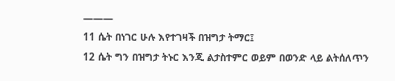———
11 ሴት በነገር ሁሉ እየተገዛች በዝግታ ትማር፤
12 ሴት ግን በዝግታ ትኑር እንጂ ልታስተምር ወይም በወንድ ላይ ልትሰለጥን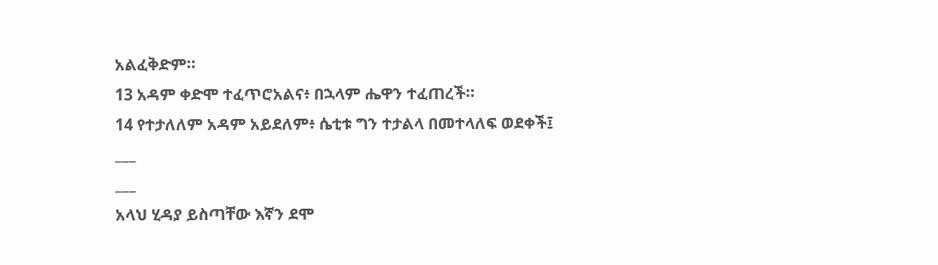አልፈቅድም።
13 አዳም ቀድሞ ተፈጥሮአልና፥ በኋላም ሔዋን ተፈጠረች።
14 የተታለለም አዳም አይደለም፥ ሴቲቱ ግን ተታልላ በመተላለፍ ወደቀች፤
___
___
አላህ ሂዳያ ይስጣቸው እኛን ደሞ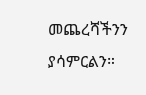መጨረሻችንን ያሳምርልን።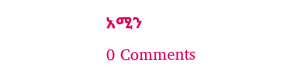አሚን
0 Comments